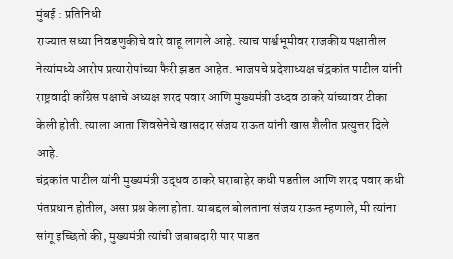मुंबई : प्रतिनिधी
राज्यात सध्या निवडणुकीचे वारे वाहू लागले आहे. त्याच पार्श्वभूमीवर राजकीय पक्षातील नेत्यांमध्ये आरोप प्रत्यारोपांच्या फैरी झडत आहेत. भाजपचे प्रदेशाध्यक्ष चंद्रकांत पाटील यांनी राष्ट्रवादी काँग्रेस पक्षाचे अध्यक्ष शरद पवार आणि मुख्यमंत्री उध्दव ठाकरे यांच्यावर टीका केली होती. त्याला आता शिवसेनेचे खासदार संजय राऊत यांनी खास शैलीत प्रत्युत्तर दिले आहे.
चंद्रकांत पाटील यांनी मुख्यमंत्री उद्धव ठाकरे घराबाहेर कधी पडतील आणि शरद पवार कधी पंतप्रधान होतील, असा प्रश्न केला होता. याबद्दल बोलताना संजय राऊत म्हणाले, मी त्यांना सांगू इच्छितो की, मुख्यमंत्री त्यांची जबाबदारी पार पाडत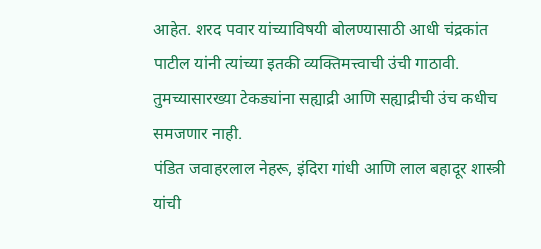आहेत. शरद पवार यांच्याविषयी बोलण्यासाठी आधी चंद्रकांत पाटील यांनी त्यांच्या इतकी व्यक्तिमत्त्वाची उंची गाठावी. तुमच्यासारख्या टेकड्यांना सह्याद्री आणि सह्याद्रीची उंच कधीच समजणार नाही.
पंडित जवाहरलाल नेहरू, इंदिरा गांधी आणि लाल बहादूर शास्त्री यांची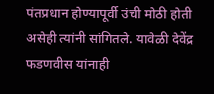पंतप्रधान होण्यापूर्वी उंची मोठी होती असेही त्यांनी सांगितले. यावेळी देवेंद्र फडणवीस यांनाही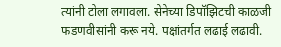त्यांनी टोला लगावला. सेनेच्या डिपॉझिटची काळजी फडणवीसांनी करू नये. पक्षांतर्गत लढाई लढावी.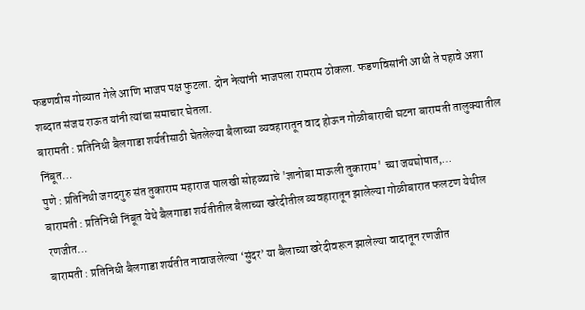फडणवीस गोव्यात गेले आणि भाजप पक्ष फुटला. दोन नेत्यांनी भाजपला रामराम ठोकला. फडणविसांनी आधी ते पहावे अशा शब्दात संजय राऊत यांनी त्यांचा समाचार घेतला.
बारामती : प्रतिनिधी बैलगाडा शर्यतीसाठी घेतलेल्या बैलाच्या व्यवहारातून वाद होऊन गोळीबाराची घटना बारामती तालुक्यातील निंबूत…
पुणे : प्रतिनिधी जगदगुरु संत तुकाराम महाराज पालखी सोहळ्याचे 'ज्ञानोबा माऊली तुकाराम' च्या जयघोषात,…
बारामती : प्रतिनिधी निंबूत येथे बैलगाडा शर्यतीतील बैलाच्या खरेदीतील व्यवहारातून झालेल्या गोळीबारात फलटण येथील रणजीत…
बारामती : प्रतिनिधी बैलगाडा शर्यतीत नावाजलेल्या ‘सुंदर’ या बैलाच्या खरेदीवरून झालेल्या वादातून रणजीत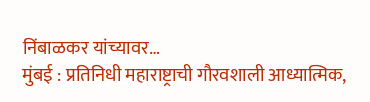निंबाळकर यांच्यावर…
मुंबई : प्रतिनिधी महाराष्ट्राची गौरवशाली आध्यात्मिक,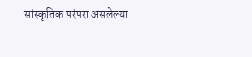सांस्कृतिक परंपरा असलेल्या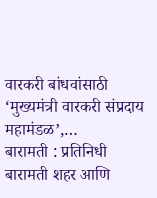वारकरी बांधवांसाठी ‘मुख्यमंत्री वारकरी संप्रदाय महामंडळ’,…
बारामती : प्रतिनिधी बारामती शहर आणि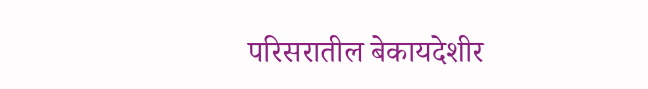परिसरातील बेकायदेशीर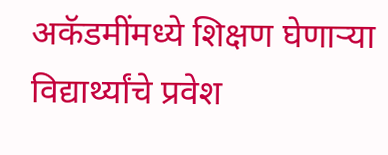अकॅडमींमध्ये शिक्षण घेणाऱ्या विद्यार्थ्यांचे प्रवेश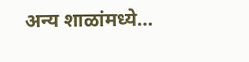अन्य शाळांमध्ये…